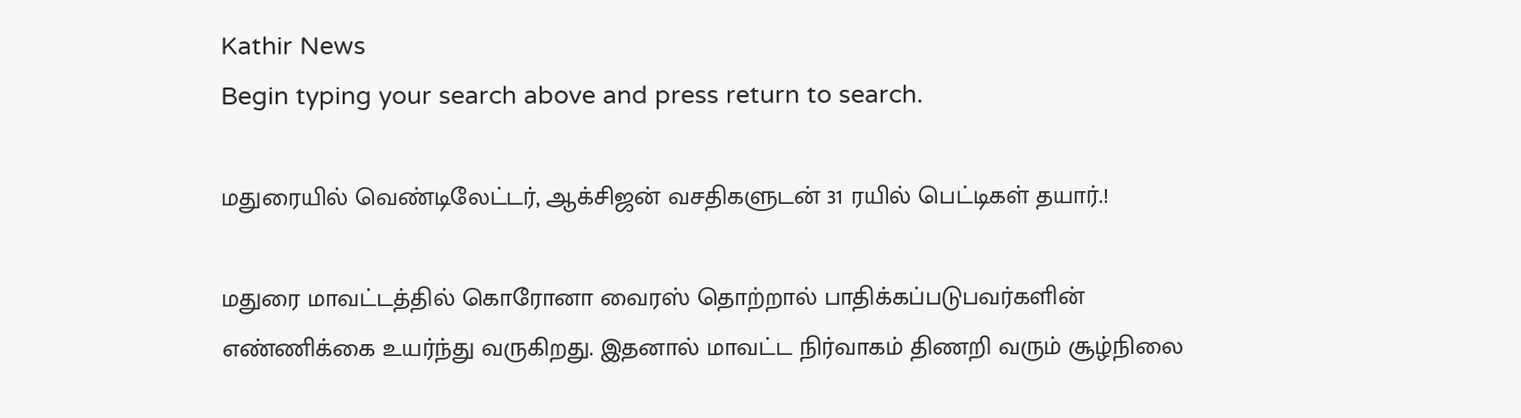Kathir News
Begin typing your search above and press return to search.

மதுரையில் வெண்டிலேட்டர், ஆக்சிஜன் வசதிகளுடன் 31 ரயில் பெட்டிகள் தயார்.!

மதுரை மாவட்டத்தில் கொரோனா வைரஸ் தொற்றால் பாதிக்கப்படுபவர்களின் எண்ணிக்கை உயர்ந்து வருகிறது. இதனால் மாவட்ட நிர்வாகம் திணறி வரும் சூழ்நிலை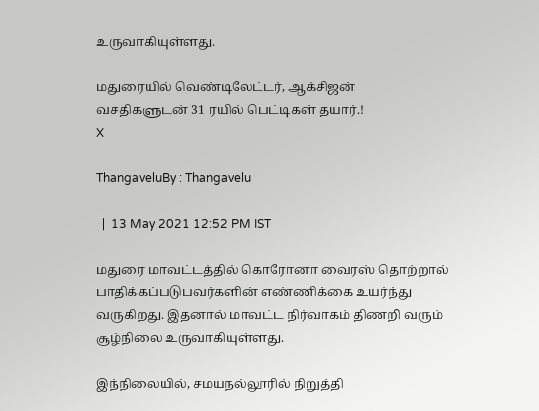உருவாகியுள்ளது.

மதுரையில் வெண்டிலேட்டர், ஆக்சிஜன் வசதிகளுடன் 31 ரயில் பெட்டிகள் தயார்.!
X

ThangaveluBy : Thangavelu

  |  13 May 2021 12:52 PM IST

மதுரை மாவட்டத்தில் கொரோனா வைரஸ் தொற்றால் பாதிக்கப்படுபவர்களின் எண்ணிக்கை உயர்ந்து வருகிறது. இதனால் மாவட்ட நிர்வாகம் திணறி வரும் சூழ்நிலை உருவாகியுள்ளது.

இந்நிலையில், சமயநல்லூரில் நிறுத்தி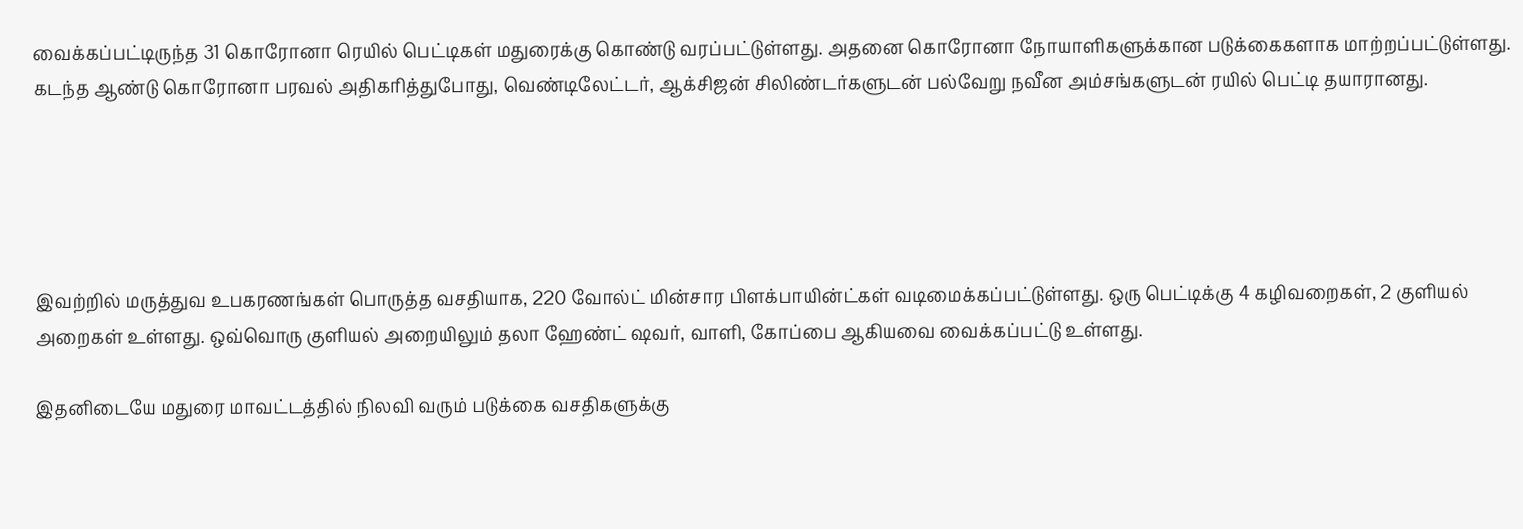வைக்கப்பட்டிருந்த 31 கொரோனா ரெயில் பெட்டிகள் மதுரைக்கு கொண்டு வரப்பட்டுள்ளது. அதனை கொரோனா நோயாளிகளுக்கான படுக்கைகளாக மாற்றப்பட்டுள்ளது. கடந்த ஆண்டு கொரோனா பரவல் அதிகரித்துபோது, வெண்டிலேட்டர், ஆக்சிஜன் சிலிண்டர்களுடன் பல்வேறு நவீன அம்சங்களுடன் ரயில் பெட்டி தயாரானது.





இவற்றில் மருத்துவ உபகரணங்கள் பொருத்த வசதியாக, 220 வோல்ட் மின்சார பிளக்பாயின்ட்கள் வடிமைக்கப்பட்டுள்ளது. ஒரு பெட்டிக்கு 4 கழிவறைகள், 2 குளியல் அறைகள் உள்ளது. ஒவ்வொரு குளியல் அறையிலும் தலா ஹேண்ட் ஷவர், வாளி, கோப்பை ஆகியவை வைக்கப்பட்டு உள்ளது.

இதனிடையே மதுரை மாவட்டத்தில் நிலவி வரும் படுக்கை வசதிகளுக்கு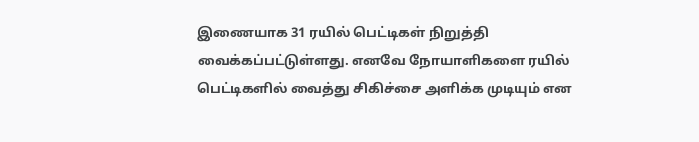இணையாக 31 ரயில் பெட்டிகள் நிறுத்தி வைக்கப்பட்டுள்ளது. எனவே நோயாளிகளை ரயில் பெட்டிகளில் வைத்து சிகிச்சை அளிக்க முடியும் என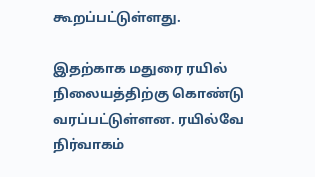கூறப்பட்டுள்ளது.

இதற்காக மதுரை ரயில் நிலையத்திற்கு கொண்டு வரப்பட்டுள்ளன. ரயில்வே நிர்வாகம்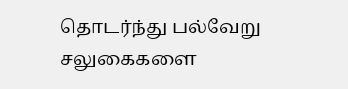தொடர்ந்து பல்வேறு சலுகைகளை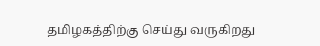தமிழகத்திற்கு செய்து வருகிறது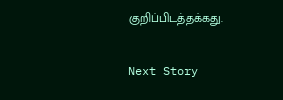குறிப்பிடத்தக்கது.

Next Story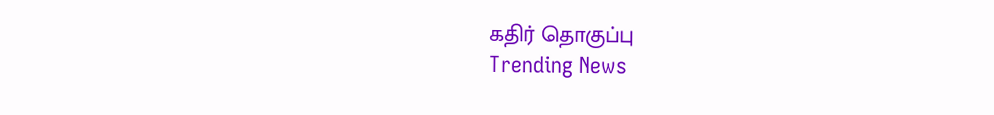கதிர் தொகுப்பு
Trending News